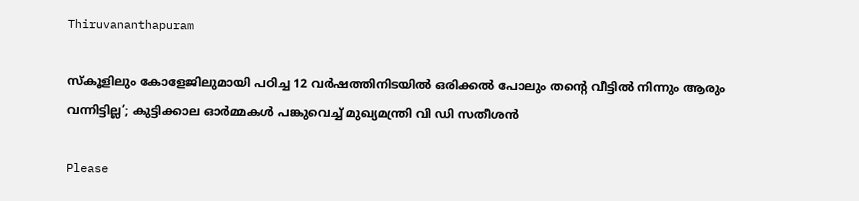Thiruvananthapuram

സ്കൂളിലും കോളേജിലുമായി പഠിച്ച 12 വർഷത്തിനിടയിൽ ഒരിക്കൽ പോലും തൻ്റെ വീട്ടിൽ നിന്നും ആരും വന്നിട്ടില്ല’; കുട്ടിക്കാല ഓർമ്മകൾ പങ്കുവെച്ച് മുഖ്യമന്ത്രി വി ഡി സതീശൻ

Please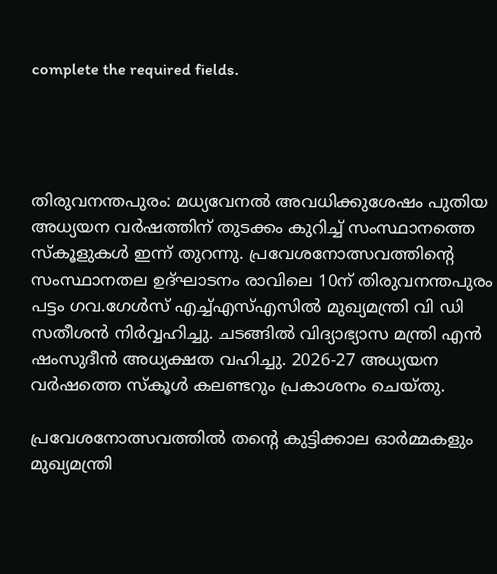complete the required fields.




തിരുവനന്തപുരം: മധ്യവേനൽ അവധിക്കുശേഷം പുതിയ അധ്യയന വർഷത്തിന് തുടക്കം കുറിച്ച് സംസ്ഥാനത്തെ സ്കൂളുകൾ ഇന്ന് തുറന്നു. പ്രവേശനോത്സവത്തിന്റെ സംസ്ഥാനതല ഉദ്ഘാടനം രാവിലെ 10ന് തിരുവനന്തപുരം പട്ടം ഗവ.ഗേൾസ് എച്ച്എസ്എസിൽ മുഖ്യമന്ത്രി വി ഡി സതീശൻ നിർവ്വഹിച്ചു. ചടങ്ങിൽ വിദ്യാഭ്യാസ മന്ത്രി എൻ ഷംസുദീൻ അധ്യക്ഷത വഹിച്ചു. 2026-27 അധ്യയന വർഷത്തെ സ്കൂൾ കലണ്ടറും പ്രകാശനം ചെയ്തു.

പ്രവേശനോത്സവത്തിൽ തൻ്റെ കുട്ടിക്കാല ഓർമ്മകളും മുഖ്യമന്ത്രി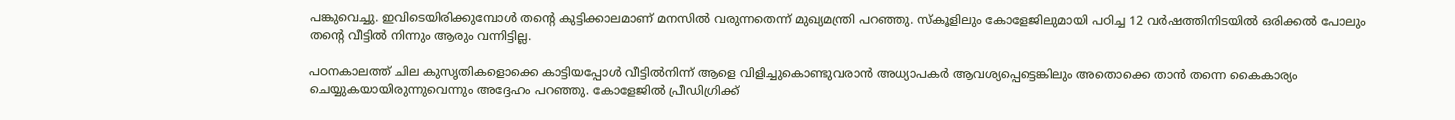പങ്കുവെച്ചു. ഇവിടെയിരിക്കുമ്പോൾ തന്റെ കുട്ടിക്കാലമാണ് മനസിൽ വരുന്നതെന്ന് മുഖ്യമന്ത്രി പറഞ്ഞു. സ്കൂളിലും കോളേജിലുമായി പഠിച്ച 12 വർഷത്തിനിടയിൽ ഒരിക്കൽ പോലും തൻ്റെ വീട്ടിൽ നിന്നും ആരും വന്നിട്ടില്ല.

പഠനകാലത്ത് ചില കുസൃതികളൊക്കെ കാട്ടിയപ്പോൾ വീട്ടിൽനിന്ന് ആളെ വിളിച്ചുകൊണ്ടുവരാൻ അധ്യാപകർ ആവശ്യപ്പെട്ടെങ്കിലും അതൊക്കെ താൻ തന്നെ കൈകാര്യം ചെയ്യുകയായിരുന്നുവെന്നും അദ്ദേഹം പറഞ്ഞു. കോളേജിൽ പ്രീഡിഗ്രിക്ക്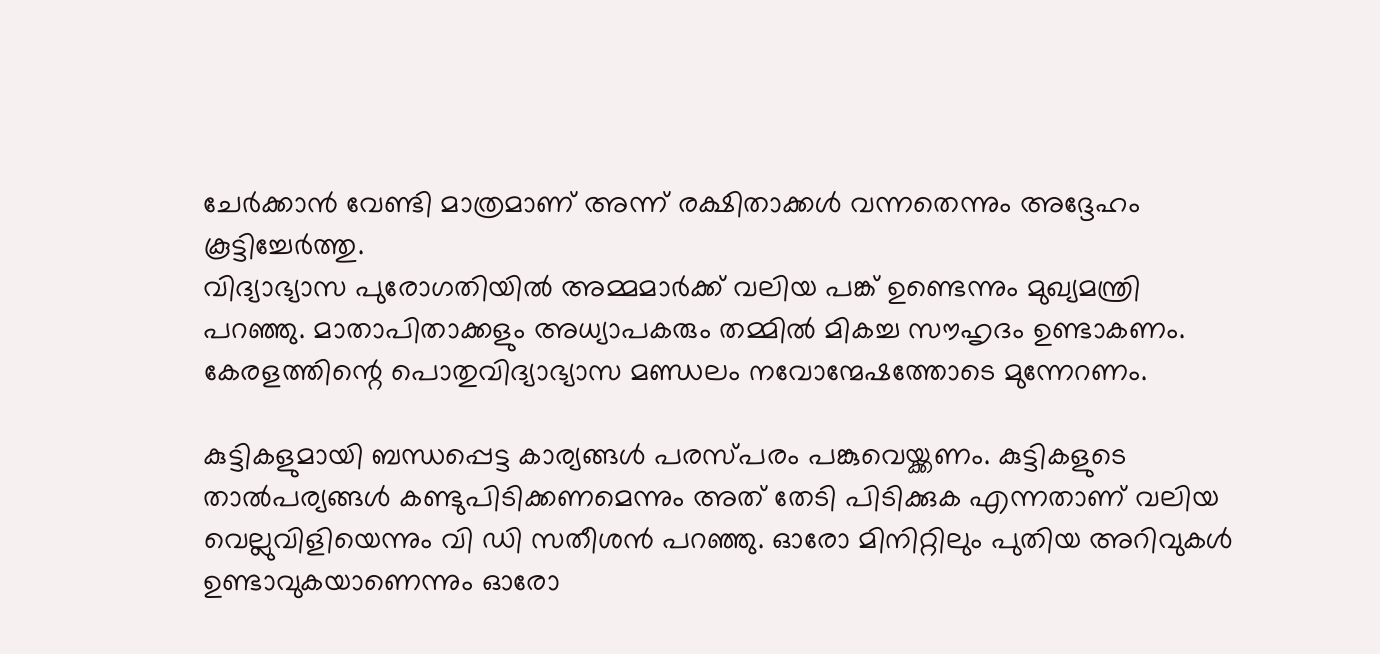ചേർക്കാൻ വേണ്ടി മാത്രമാണ് അന്ന് രക്ഷിതാക്കൾ വന്നതെന്നും അദ്ദേഹം കൂട്ടിച്ചേർത്തു.
വിദ്യാഭ്യാസ പുരോഗതിയില്‍ അമ്മമാര്‍ക്ക് വലിയ പങ്ക് ഉണ്ടെന്നും മുഖ്യമന്ത്രി പറഞ്ഞു. മാതാപിതാക്കളും അധ്യാപകരും തമ്മില്‍ മികച്ച സൗഹൃദം ഉണ്ടാകണം. കേരളത്തിന്റെ പൊതുവിദ്യാഭ്യാസ മണ്ഡലം നവോന്മേഷത്തോടെ മുന്നേറണം.

കുട്ടികളുമായി ബന്ധപ്പെട്ട കാര്യങ്ങൾ പരസ്പരം പങ്കുവെയ്ക്കണം. കുട്ടികളുടെ താൽപര്യങ്ങൾ കണ്ടുപിടിക്കണമെന്നും അത് തേടി പിടിക്കുക എന്നതാണ് വലിയ വെല്ലുവിളിയെന്നും വി ഡി സതീശൻ പറഞ്ഞു. ഓരോ മിനിറ്റിലും പുതിയ അറിവുകൾ ഉണ്ടാവുകയാണെന്നും ഓരോ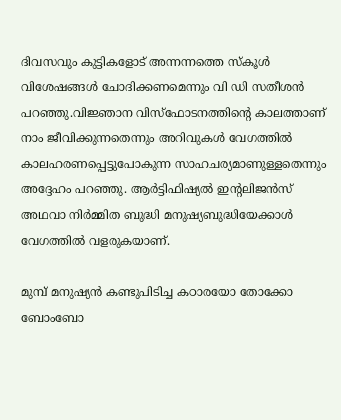ദിവസവും കുട്ടികളോട് അന്നന്നത്തെ സ്കൂൾ വിശേഷങ്ങൾ ചോദിക്കണമെന്നും വി ഡി സതീശൻ പറഞ്ഞു.വിജ്ഞാന വിസ്ഫോടനത്തിന്റെ കാലത്താണ് നാം ജീവിക്കുന്നതെന്നും അറിവുകൾ വേഗത്തിൽ കാലഹരണപ്പെട്ടുപോകുന്ന സാഹചര്യമാണുള്ളതെന്നും അദ്ദേഹം പറഞ്ഞു. ആർട്ടിഫിഷ്യൽ ഇന്റലിജൻസ് അഥവാ നിർമ്മിത ബുദ്ധി മനുഷ്യബുദ്ധിയേക്കാൾ വേഗത്തിൽ വളരുകയാണ്.

മുമ്പ് മനുഷ്യൻ കണ്ടുപിടിച്ച കഠാരയോ തോക്കോ ബോംബോ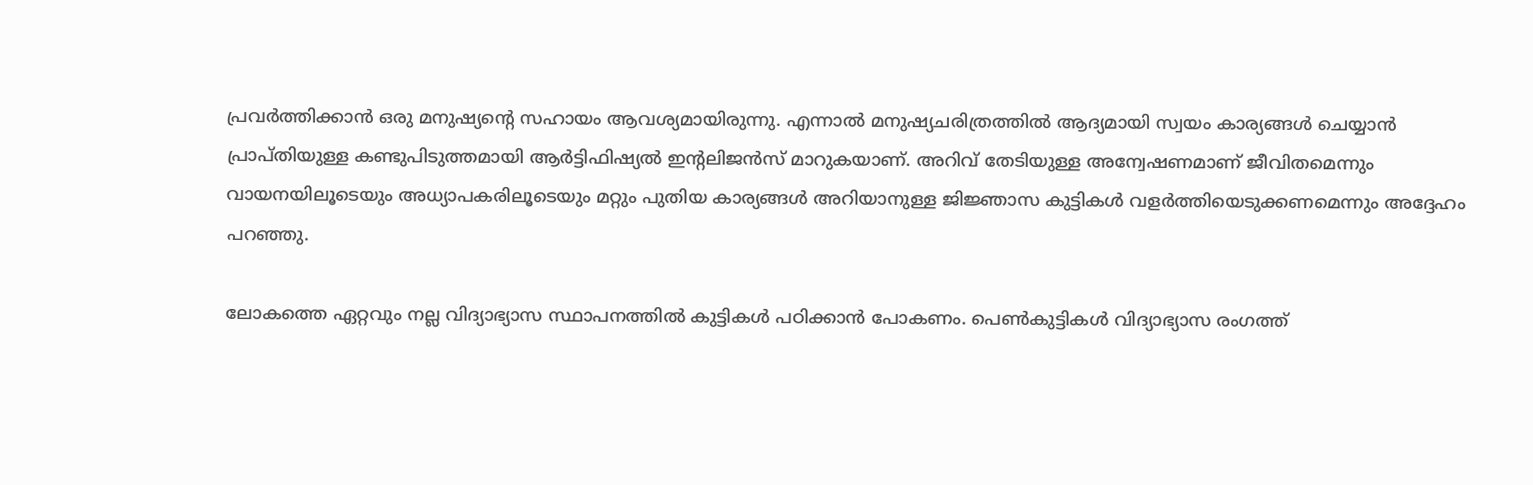പ്രവർത്തിക്കാൻ ഒരു മനുഷ്യന്റെ സഹായം ആവശ്യമായിരുന്നു. എന്നാൽ മനുഷ്യചരിത്രത്തിൽ ആദ്യമായി സ്വയം കാര്യങ്ങൾ ചെയ്യാൻ പ്രാപ്തിയുള്ള കണ്ടുപിടുത്തമായി ആർട്ടിഫിഷ്യൽ ഇന്റലിജൻസ് മാറുകയാണ്. അറിവ് തേടിയുള്ള അന്വേഷണമാണ് ജീവിതമെന്നും വായനയിലൂടെയും അധ്യാപകരിലൂടെയും മറ്റും പുതിയ കാര്യങ്ങൾ അറിയാനുള്ള ജിജ്ഞാസ കുട്ടികൾ വളർത്തിയെടുക്കണമെന്നും അദ്ദേഹം പറഞ്ഞു.

ലോകത്തെ ഏറ്റവും നല്ല വിദ്യാഭ്യാസ സ്ഥാപനത്തിൽ കുട്ടികൾ പഠിക്കാൻ പോകണം. പെൺകുട്ടികൾ വിദ്യാഭ്യാസ രംഗത്ത്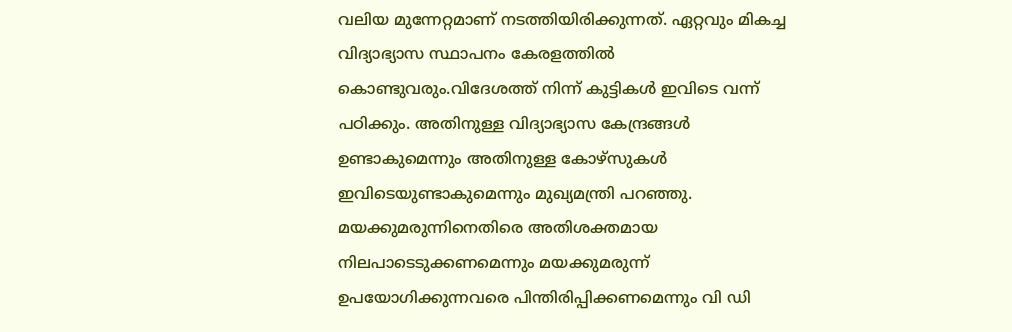വലിയ മുന്നേറ്റമാണ് നടത്തിയിരിക്കുന്നത്. ഏറ്റവും മികച്ച വിദ്യാഭ്യാസ സ്ഥാപനം കേരളത്തിൽ കൊണ്ടുവരും.വിദേശത്ത് നിന്ന് കുട്ടികൾ ഇവിടെ വന്ന് പഠിക്കും. അതിനുള്ള വിദ്യാഭ്യാസ കേന്ദ്രങ്ങൾ ഉണ്ടാകുമെന്നും അതിനുള്ള കോഴ്‌സുകൾ ഇവിടെയുണ്ടാകുമെന്നും മുഖ്യമന്ത്രി പറഞ്ഞു. മയക്കുമരുന്നിനെതിരെ അതിശക്തമായ നിലപാടെടുക്കണമെന്നും മയക്കുമരുന്ന് ഉപയോഗിക്കുന്നവരെ പിന്തിരിപ്പിക്കണമെന്നും വി ഡി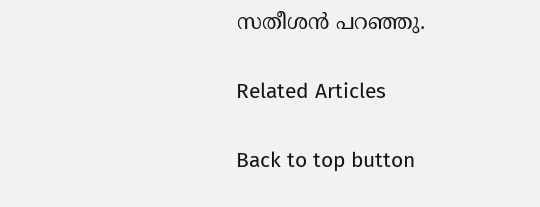സതീശൻ പറഞ്ഞു.

Related Articles

Back to top button